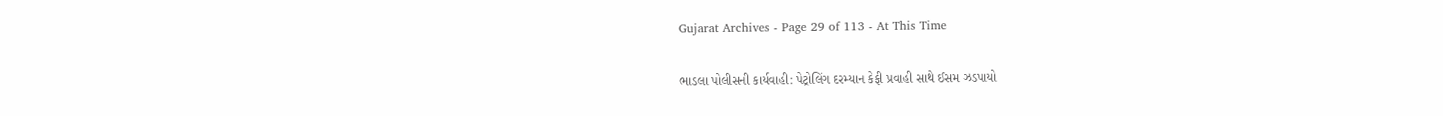Gujarat Archives - Page 29 of 113 - At This Time

ભાડલા પોલીસની કાર્યવાહી: પેટ્રોલિંગ દરમ્યાન કેફી પ્રવાહી સાથે ઈસમ ઝડપાયો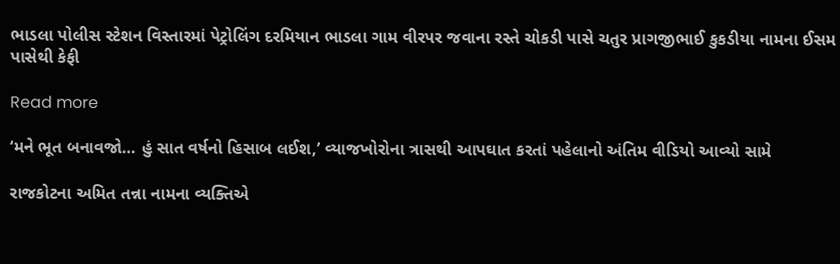ભાડલા પોલીસ સ્ટેશન વિસ્તારમાં પેટ્રોલિંગ દરમિયાન ભાડલા ગામ વીરપર જવાના રસ્તે ચોકડી પાસે ચતુર પ્રાગજીભાઈ કુકડીયા નામના ઈસમ પાસેથી કેફી

Read more

‘મને ભૂત બનાવજો… હું સાત વર્ષનો હિસાબ લઈશ,’ વ્યાજખોરોના ત્રાસથી આપઘાત કરતાં પહેલાનો અંતિમ વીડિયો આવ્યો સામે

રાજકોટના અમિત તન્ના નામના વ્યક્તિએ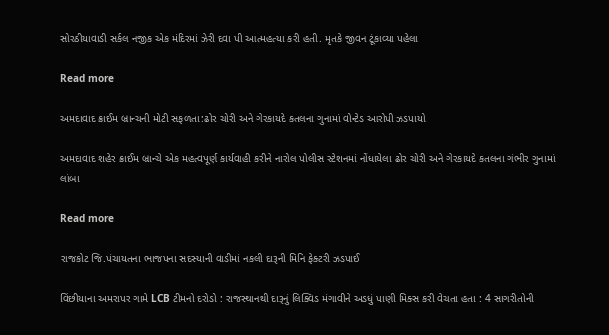સોરઠીયાવાડી સર્કલ નજીક એક મંદિરમાં ઝેરી દવા પી આત્મહત્યા કરી હતી. મૃતકે જીવન ટૂંકાવ્યા પહેલા

Read more

અમદાવાદ ક્રાઈમ બ્રાન્ચની મોટી સફળતા:ઢોર ચોરી અને ગેરકાયદે કતલના ગુનામાં વોન્ટેડ આરોપી ઝડપાયો

અમદાવાદ શહેર ક્રાઈમ બ્રાન્ચે એક મહત્વપૂર્ણ કાર્યવાહી કરીને નારોલ પોલીસ સ્ટેશનમાં નોંધાયેલા ઢોર ચોરી અને ગેરકાયદે કતલના ગંભીર ગુનામાં લાંબા

Read more

રાજકોટ જિ.પંચાયતના ભાજપના સદસ્યાની વાડીમાં નકલી દારૂની મિનિ ફેક્ટરી ઝડપાઈ

વિંછીયાના અમરાપર ગામે LCB ટીમનો દરોડો : રાજસ્થાનથી દારૂનું લિક્વિડ મંગાવીને અડધું પાણી મિક્સ કરી વેચતા હતા : 4 સાગરીતોની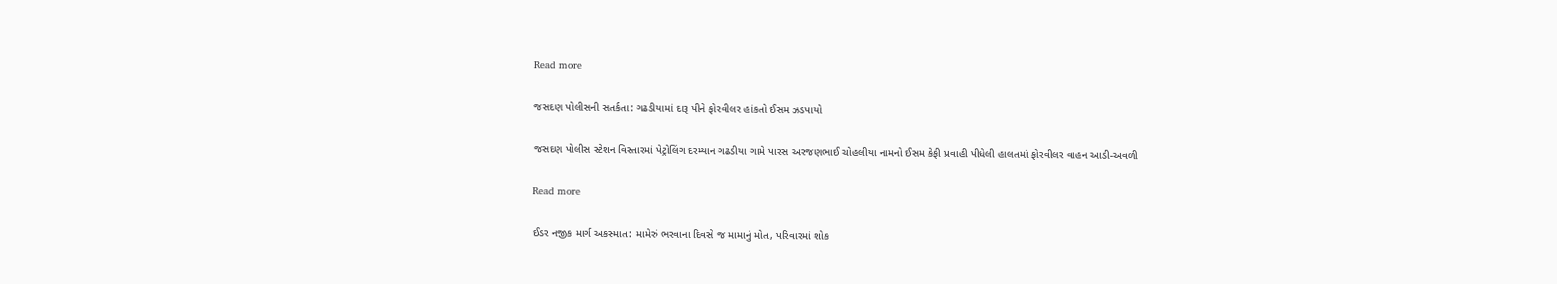Read more

જસદણ પોલીસની સતર્કતા: ગઢડીયામાં દારૂ પીને ફોરવીલર હાંકતો ઈસમ ઝડપાયો

જસદણ પોલીસ સ્ટેશન વિસ્તારમાં પેટ્રોલિંગ દરમ્યાન ગઢડીયા ગામે પારસ અરજણભાઈ ચોહલીયા નામનો ઈસમ કેફી પ્રવાહી પીધેલી હાલતમાં ફોરવીલર વાહન આડી-અવળી

Read more

ઈડર નજીક માર્ગ અકસ્માત: મામેરું ભરવાના દિવસે જ મામાનું મોત, પરિવારમાં શોક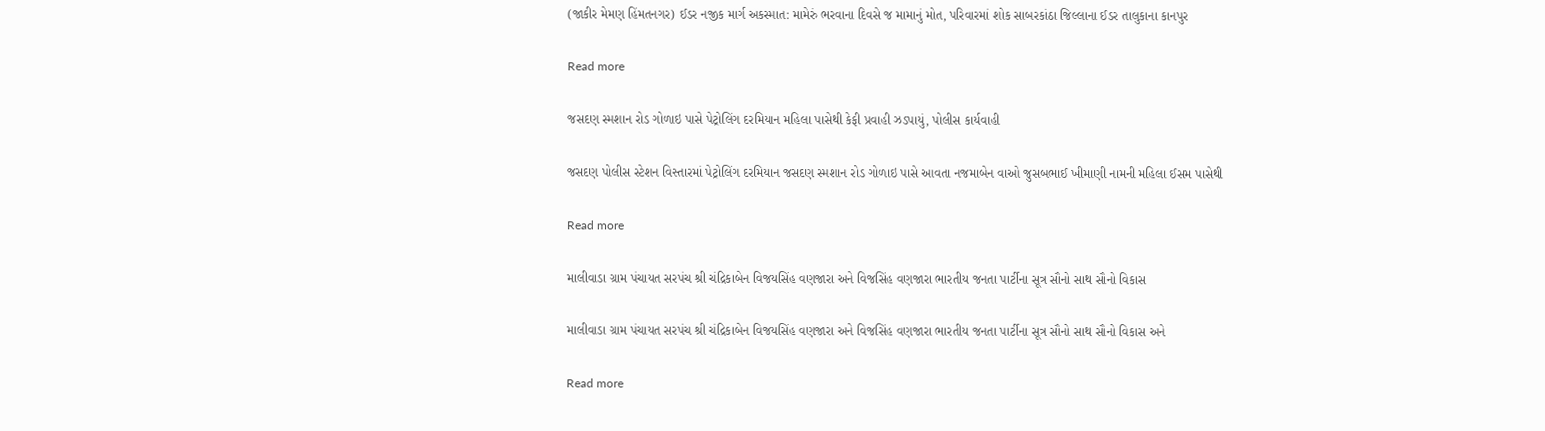(જાકીર મેમણ હિંમતનગર) ઈડર નજીક માર્ગ અકસ્માત: મામેરું ભરવાના દિવસે જ મામાનું મોત, પરિવારમાં શોક સાબરકાંઠા જિલ્લાના ઈડર તાલુકાના કાનપુર

Read more

જસદણ સ્મશાન રોડ ગોળાઇ પાસે પેટ્રોલિંગ દરમિયાન મહિલા પાસેથી કેફી પ્રવાહી ઝડપાયું, પોલીસ કાર્યવાહી

જસદણ પોલીસ સ્ટેશન વિસ્તારમાં પેટ્રોલિંગ દરમિયાન જસદણ સ્મશાન રોડ ગોળાઇ પાસે આવતા નજમાબેન વાઓ જુસબભાઈ ખીમાણી નામની મહિલા ઈસમ પાસેથી

Read more

માલીવાડા ગ્રામ પંચાયત સરપંચ શ્રી ચંદ્રિકાબેન વિજયસિંહ વણજારા અને વિજસિંહ વણજારા ભારતીય જનતા પાર્ટીના સૂત્ર સૌનો સાથ સૌનો વિકાસ

માલીવાડા ગ્રામ પંચાયત સરપંચ શ્રી ચંદ્રિકાબેન વિજયસિંહ વણજારા અને વિજસિંહ વણજારા ભારતીય જનતા પાર્ટીના સૂત્ર સૌનો સાથ સૌનો વિકાસ અને

Read more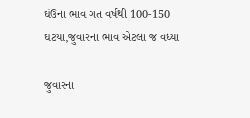ઘંઉના ભાવ ગત વર્ષથી 100-150 ઘટયા,જુવારના ભાવ એટલા જ વધ્યા

જુવારના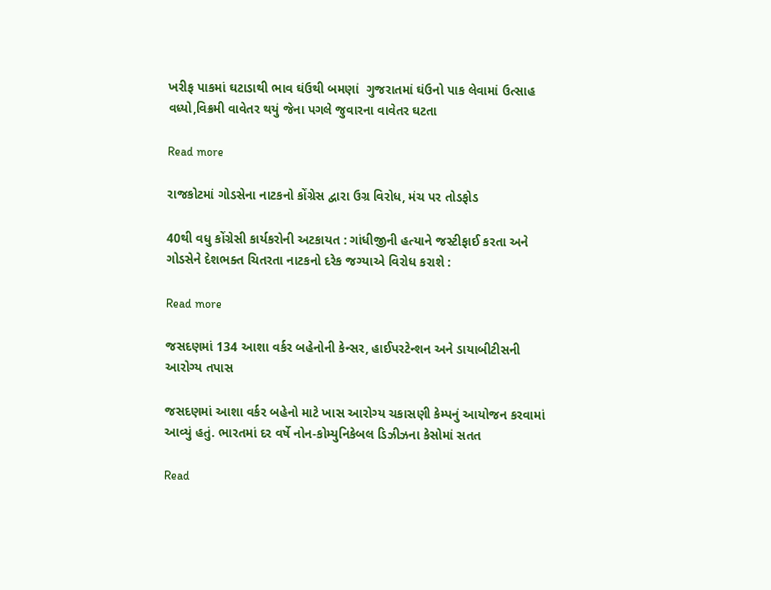ખરીફ પાકમાં ઘટાડાથી ભાવ ઘંઉથી બમણાં  ગુજરાતમાં ઘંઉનો પાક લેવામાં ઉત્સાહ વધ્યો,વિક્રમી વાવેતર થયું જેના પગલે જુવારના વાવેતર ઘટતા

Read more

રાજકોટમાં ગોડસેના નાટકનો કોંગ્રેસ દ્વારા ઉગ્ર વિરોધ, મંચ પર તોડફોડ

40થી વધુ કોંગ્રેસી કાર્યકરોની અટકાયત : ગાંધીજીની હત્યાને જસ્ટીફાઈ કરતા અને ગોડસેને દેશભક્ત ચિતરતા નાટકનો દરેક જગ્યાએ વિરોધ કરાશે :

Read more

જસદણમાં 134 આશા વર્કર બહેનોની કેન્સર, હાઈપરટેન્શન અને ડાયાબીટીસની આરોગ્ય તપાસ

જસદણમાં આશા વર્કર બહેનો માટે ખાસ આરોગ્ય ચકાસણી કેમ્પનું આયોજન કરવામાં આવ્યું હતું. ભારતમાં દર વર્ષે નોન-કોમ્યુનિકેબલ ડિઝીઝના કેસોમાં સતત

Read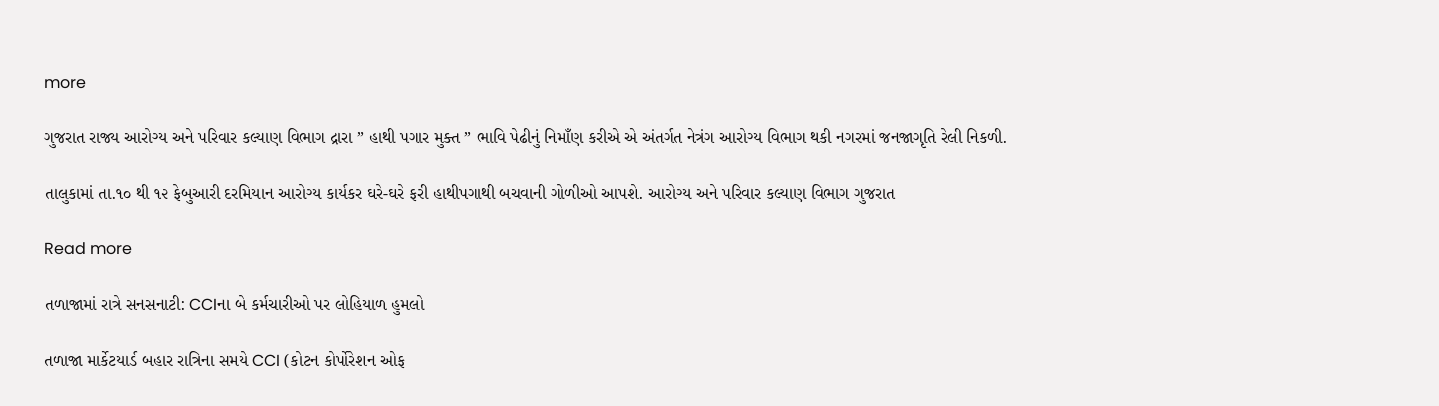more

ગુજરાત રાજ્ય આરોગ્ય અને પરિવાર કલ્યાણ વિભાગ દ્રારા ” હાથી પગાર મુક્ત ” ભાવિ પેઢીનું નિમાઁણ કરીએ એ અંતર્ગત નેત્રંગ આરોગ્ય વિભાગ થકી નગરમાં જનજાગૃતિ રેલી નિકળી.

તાલુકામાં તા.૧૦ થી ૧૨ ફેબુઆરી દરમિયાન આરોગ્ય કાર્યકર ઘરે-ઘરે ફરી હાથીપગાથી બચવાની ગોળીઓ આપશે. આરોગ્ય અને પરિવાર કલ્યાણ વિભાગ ગુજરાત

Read more

તળાજામાં રાત્રે સનસનાટી: CCIના બે કર્મચારીઓ પર લોહિયાળ હુમલો

તળાજા માર્કેટયાર્ડ બહાર રાત્રિના સમયે CCI (કોટન કોર્પોરેશન ઓફ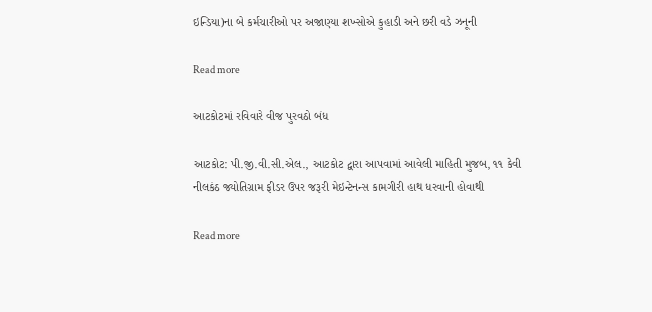ઇન્ડિયા)ના બે કર્મચારીઓ પર અજાણ્યા શખ્સોએ કુહાડી અને છરી વડે ઝનૂની

Read more

આટકોટમાં રવિવારે વીજ પુરવઠો બંધ

આટકોટ: પી.જી.વી.સી.એલ., આટકોટ દ્વારા આપવામાં આવેલી માહિતી મુજબ, ૧૧ કેવી નીલકંઠ જ્યોતિગ્રામ ફીડર ઉપર જરૂરી મેઇન્ટેનન્સ કામગીરી હાથ ધરવાની હોવાથી

Read more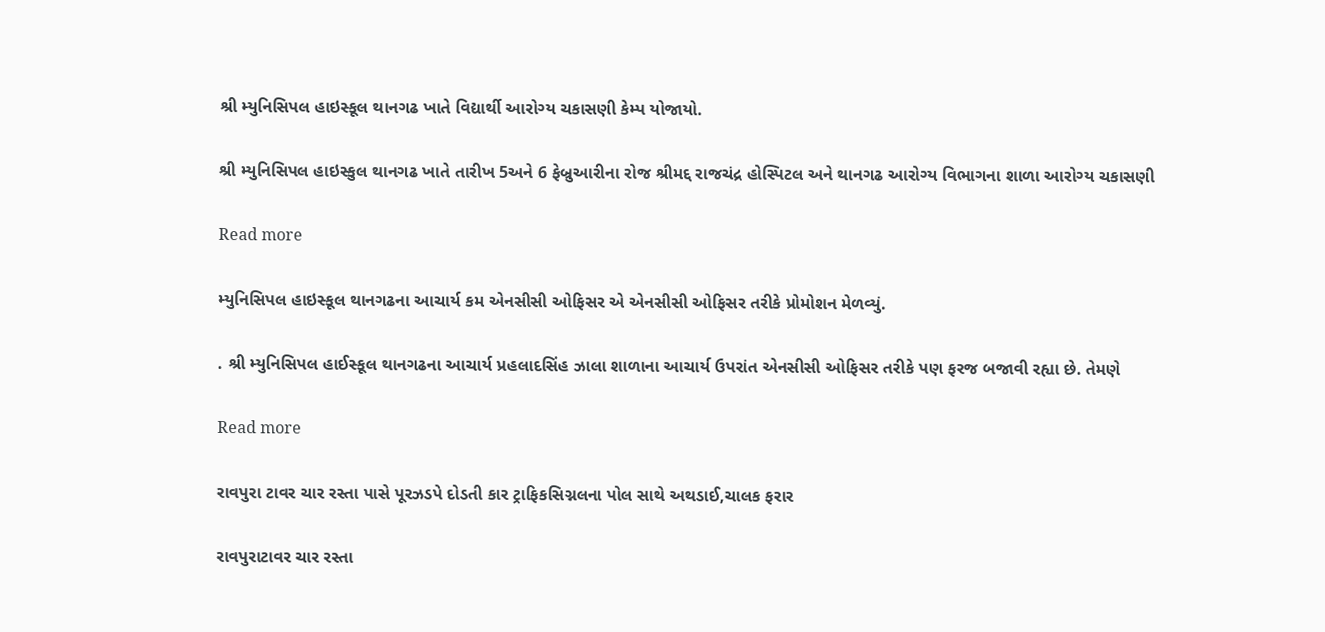શ્રી મ્યુનિસિપલ હાઇસ્કૂલ થાનગઢ ખાતે વિદ્યાર્થી આરોગ્ય ચકાસણી કેમ્પ યોજાયો.

શ્રી મ્યુનિસિપલ હાઇસ્કુલ થાનગઢ ખાતે તારીખ 5અને 6 ફેબ્રુઆરીના રોજ શ્રીમદ્દ રાજચંદ્ર હોસ્પિટલ અને થાનગઢ આરોગ્ય વિભાગના શાળા આરોગ્ય ચકાસણી

Read more

મ્યુનિસિપલ હાઇસ્કૂલ થાનગઢના આચાર્ય કમ એનસીસી ઓફિસર એ એનસીસી ઓફિસર તરીકે પ્રોમોશન મેળવ્યું.

. શ્રી મ્યુનિસિપલ હાઈસ્કૂલ થાનગઢના આચાર્ય પ્રહલાદસિંહ ઝાલા શાળાના આચાર્ય ઉપરાંત એનસીસી ઓફિસર તરીકે પણ ફરજ બજાવી રહ્યા છે. તેમણે

Read more

રાવપુરા ટાવર ચાર રસ્તા પાસે પૂરઝડપે દોડતી કાર ટ્રાફિકસિગ્નલના પોલ સાથે અથડાઈ,ચાલક ફરાર

રાવપુરાટાવર ચાર રસ્તા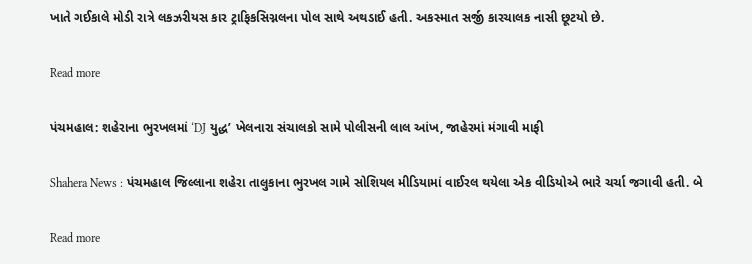ખાતે ગઈકાલે મોડી રાત્રે લકઝરીયસ કાર ટ્રાફિકસિગ્નલના પોલ સાથે અથડાઈ હતી. અકસ્માત સર્જી કારચાલક નાસી છૂટયો છે.

Read more

પંચમહાલ: શહેરાના ભુરખલમાં ‘DJ યુદ્ધ’ ખેલનારા સંચાલકો સામે પોલીસની લાલ આંખ, જાહેરમાં મંગાવી માફી

Shahera News : પંચમહાલ જિલ્લાના શહેરા તાલુકાના ભુરખલ ગામે સોશિયલ મીડિયામાં વાઈરલ થયેલા એક વીડિયોએ ભારે ચર્ચા જગાવી હતી. બે

Read more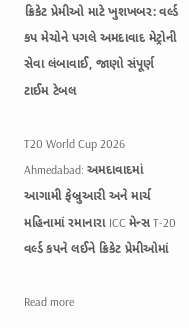ક્રિકેટ પ્રેમીઓ માટે ખુશખબર: વર્લ્ડ કપ મેચોને પગલે અમદાવાદ મેટ્રોની સેવા લંબાવાઈ, જાણો સંપૂર્ણ ટાઈમ ટેબલ

T20 World Cup 2026 Ahmedabad: અમદાવાદમાં આગામી ફેબ્રુઆરી અને માર્ચ મહિનામાં રમાનારા ICC મેન્સ T-20 વર્લ્ડ કપને લઈને ક્રિકેટ પ્રેમીઓમાં

Read more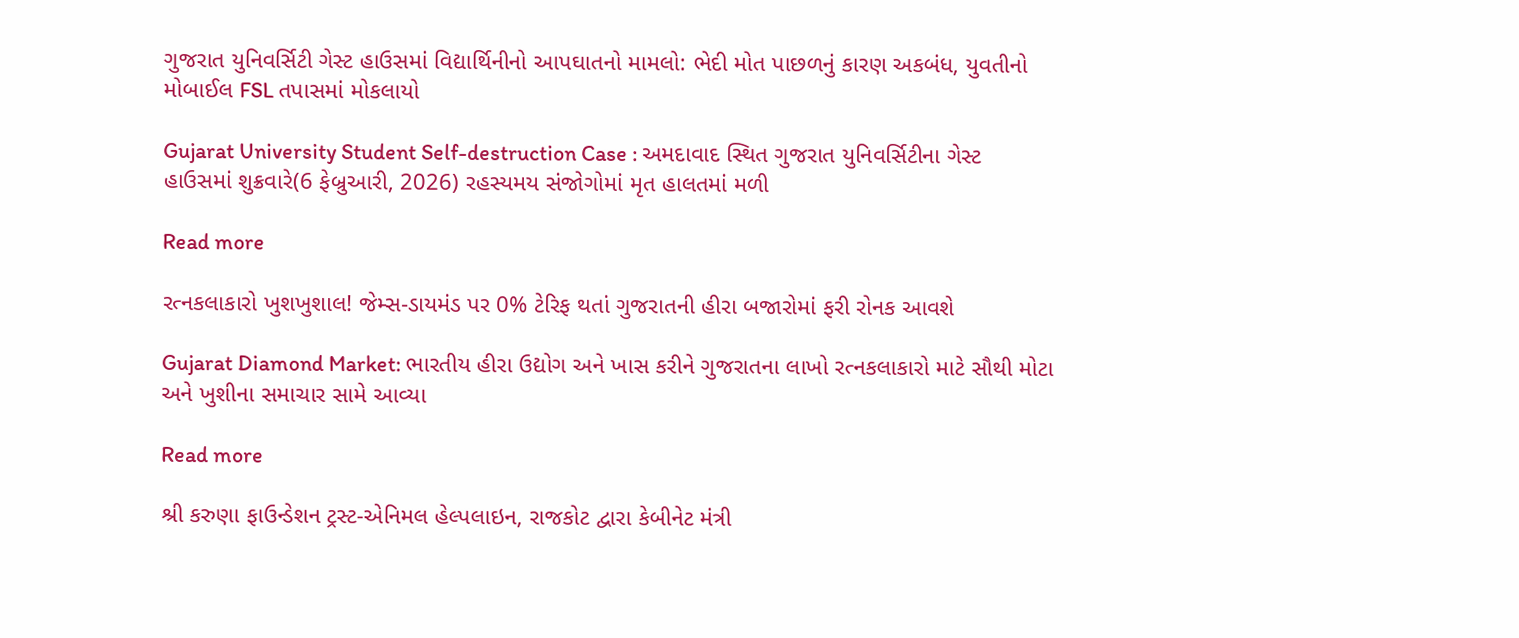ગુજરાત યુનિવર્સિટી ગેસ્ટ હાઉસમાં વિદ્યાર્થિનીનો આપઘાતનો મામલો: ભેદી મોત પાછળનું કારણ અકબંધ, યુવતીનો મોબાઈલ FSL તપાસમાં મોકલાયો

Gujarat University Student Self-destruction Case : અમદાવાદ સ્થિત ગુજરાત યુનિવર્સિટીના ગેસ્ટ હાઉસમાં શુક્રવારે(6 ફેબ્રુઆરી, 2026) રહસ્યમય સંજોગોમાં મૃત હાલતમાં મળી

Read more

રત્નકલાકારો ખુશખુશાલ! જેમ્સ-ડાયમંડ પર 0% ટેરિફ થતાં ગુજરાતની હીરા બજારોમાં ફરી રોનક આવશે

Gujarat Diamond Market: ભારતીય હીરા ઉદ્યોગ અને ખાસ કરીને ગુજરાતના લાખો રત્નકલાકારો માટે સૌથી મોટા અને ખુશીના સમાચાર સામે આવ્યા

Read more

શ્રી કરુણા ફાઉન્ડેશન ટ્રસ્ટ-એનિમલ હેલ્પલાઇન, રાજકોટ દ્વારા કેબીનેટ મંત્રી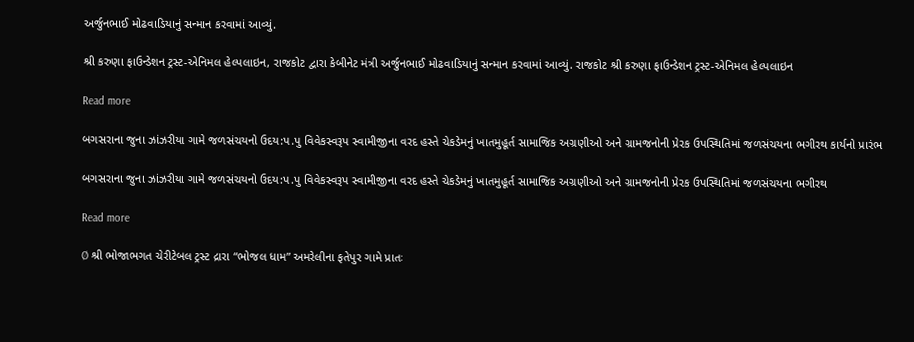અર્જુનભાઈ મોઢવાડિયાનું સન્માન કરવામાં આવ્યું.

શ્રી કરુણા ફાઉન્ડેશન ટ્રસ્ટ-એનિમલ હેલ્પલાઇન, રાજકોટ દ્વારા કેબીનેટ મંત્રી અર્જુનભાઈ મોઢવાડિયાનું સન્માન કરવામાં આવ્યું. રાજકોટ શ્રી કરુણા ફાઉન્ડેશન ટ્રસ્ટ-એનિમલ હેલ્પલાઇન

Read more

બગસરાના જુના ઝાંઝરીયા ગામે જળસંચયનો ઉદય:પ.પુ વિવેકસ્વરૂપ સ્વામીજીના વરદ હસ્તે ચેકડેમનું ખાતમુહૂર્ત સામાજિક અગ્રણીઓ અને ગ્રામજનોની પ્રેરક ઉપસ્થિતિમાં જળસંચયના ભગીરથ કાર્યનો પ્રારંભ

બગસરાના જુના ઝાંઝરીયા ગામે જળસંચયનો ઉદય:પ.પુ વિવેકસ્વરૂપ સ્વામીજીના વરદ હસ્તે ચેકડેમનું ખાતમુહૂર્ત સામાજિક અગ્રણીઓ અને ગ્રામજનોની પ્રેરક ઉપસ્થિતિમાં જળસંચયના ભગીરથ

Read more

Ø શ્રી ભોજાભગત ચેરીટેબલ ટ્રસ્ટ દ્રારા “ભોજલ ધામ” અમરેલીના ફતેપુર ગામે પ્રાતઃ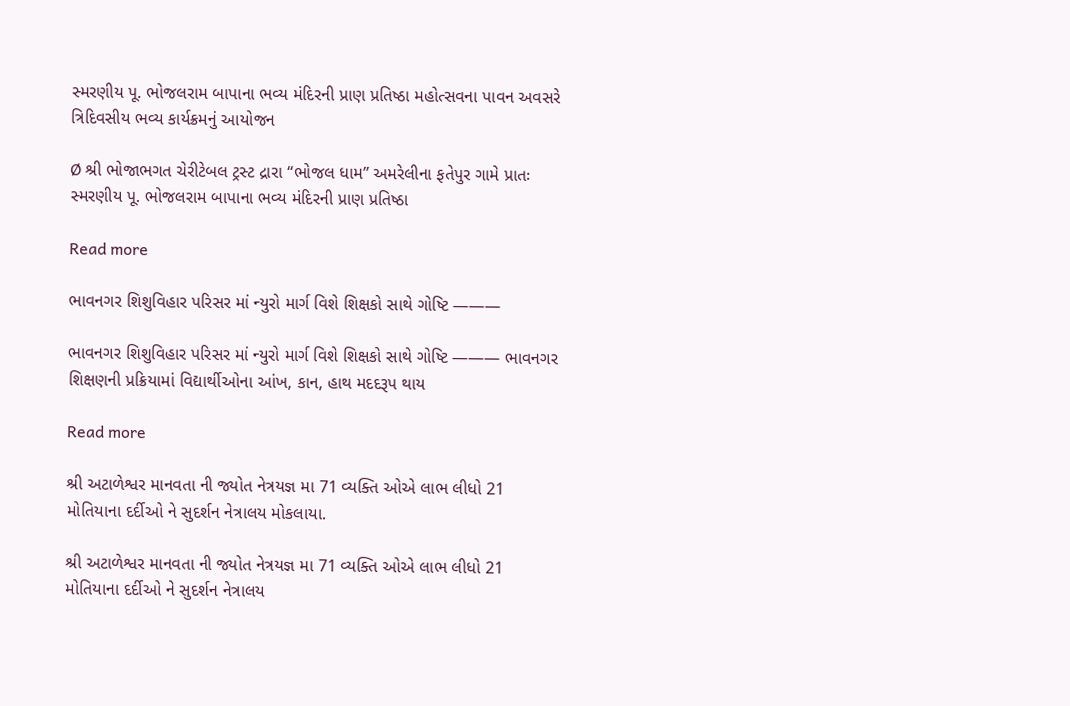સ્મરણીય પૂ. ભોજલરામ બાપાના ભવ્ય મંદિરની પ્રાણ પ્રતિષ્ઠા મહોત્સવના પાવન અવસરે ત્રિદિવસીય ભવ્ય કાર્યક્રમનું આયોજન

Ø શ્રી ભોજાભગત ચેરીટેબલ ટ્રસ્ટ દ્રારા “ભોજલ ધામ” અમરેલીના ફતેપુર ગામે પ્રાતઃ સ્મરણીય પૂ. ભોજલરામ બાપાના ભવ્ય મંદિરની પ્રાણ પ્રતિષ્ઠા

Read more

ભાવનગર શિશુવિહાર પરિસર માં ન્યુરો માર્ગ વિશે શિક્ષકો સાથે ગોષ્ટિ ———

ભાવનગર શિશુવિહાર પરિસર માં ન્યુરો માર્ગ વિશે શિક્ષકો સાથે ગોષ્ટિ ——— ભાવનગર શિક્ષણની પ્રક્રિયામાં વિદ્યાર્થીઓના આંખ, કાન, હાથ મદદરૂપ થાય

Read more

શ્રી અટાળેશ્વર માનવતા ની જ્યોત નેત્રયજ્ઞ મા 71 વ્યક્તિ ઓએ લાભ લીધો 21 મોતિયાના દર્દીઓ ને સુદર્શન નેત્રાલય મોકલાયા.

શ્રી અટાળેશ્વર માનવતા ની જ્યોત નેત્રયજ્ઞ મા 71 વ્યક્તિ ઓએ લાભ લીધો 21 મોતિયાના દર્દીઓ ને સુદર્શન નેત્રાલય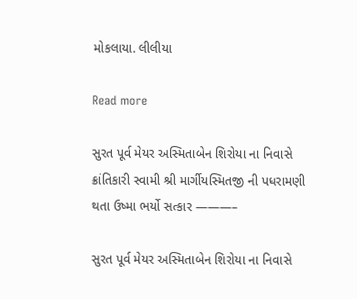મોકલાયા. લીલીયા

Read more

સુરત પૂર્વ મેયર અસ્મિતાબેન શિરોયા ના નિવાસે ક્રાંતિકારી સ્વામી શ્રી માર્ગીયસ્મિતજી ની પધરામણી થતા ઉષ્મા ભર્યો સત્કાર ———–

સુરત પૂર્વ મેયર અસ્મિતાબેન શિરોયા ના નિવાસે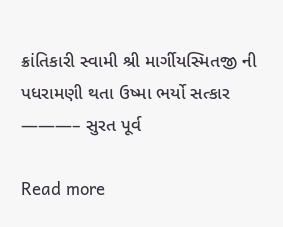ક્રાંતિકારી સ્વામી શ્રી માર્ગીયસ્મિતજી ની પધરામણી થતા ઉષ્મા ભર્યો સત્કાર ———– સુરત પૂર્વ

Read more